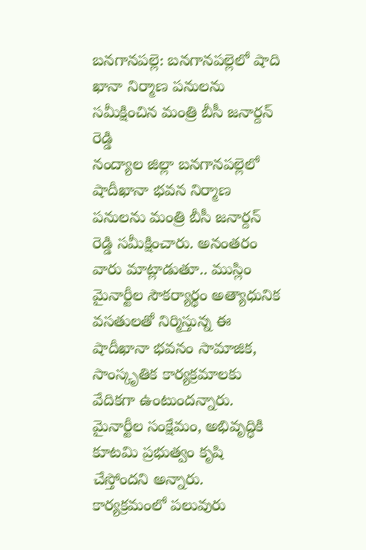బనగానపల్లె: బనగానపల్లెలో షాది ఖానా నిర్మాణ పనులను సమీక్షించిన మంత్రి బీసీ జనార్దన్ రెడ్డి
నంద్యాల జిల్లా బనగానపల్లెలో షాదీఖానా భవన నిర్మాణ పనులను మంత్రి బీసీ జనార్దన్ రెడ్డి సమీక్షించారు. అనంతరం వారు మాట్లాడుతూ.. ముస్లిం మైనార్టీల సౌకర్యార్థం అత్యాధునిక వసతులతో నిర్మిస్తున్న ఈ షాదీఖానా భవనం సామాజిక, సాంస్కృతిక కార్యక్రమాలకు వేదికగా ఉంటుందన్నారు. మైనార్టీల సంక్షేమం, అభివృద్ధికి కూటమి ప్రభుత్వం కృషి చేస్తోందని అన్నారు. కార్యక్రమంలో పలువురు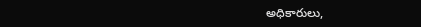అధికారులు,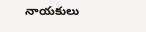నాయకులు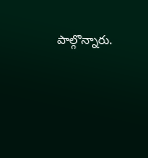పాల్గొన్నారు.